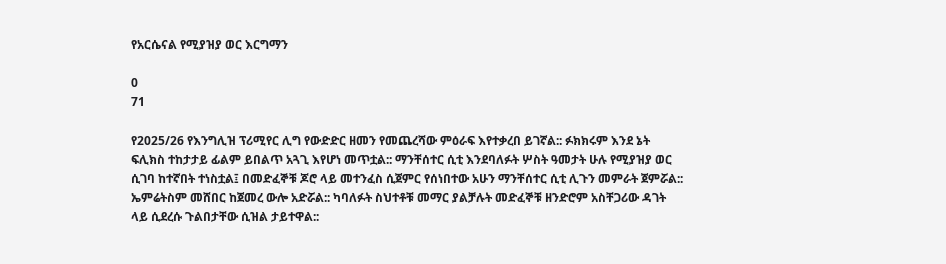የአርሴናል የሚያዝያ ወር እርግማን

0
71

የ2025/26 የእንግሊዝ ፕሪሚየር ሊግ የውድድር ዘመን የመጨረሻው ምዕራፍ እየተቃረበ ይገኛል:: ፉክክሩም እንደ ኔት ፍሊክስ ተከታታይ ፊልም ይበልጥ አጓጊ እየሆነ መጥቷል:: ማንቸሰተር ሲቲ እንደባለፉት ሦስት ዓመታት ሁሉ የሚያዝያ ወር ሲገባ ከተኛበት ተነስቷል፤ በመድፈኞቹ ጆሮ ላይ መተንፈስ ሲጀምር የሰነበተው አሁን ማንቸሰተር ሲቲ ሊጉን መምራት ጀምሯል:: ኤምሬትስም መሸበር ከጀመረ ውሎ አድሯል:: ካባለፉት ስህተቶቹ መማር ያልቻሉት መድፈኞቹ ዘንድሮም አስቸጋሪው ዳገት ላይ ሲደረሱ ጉልበታቸው ሲዝል ታይተዋል::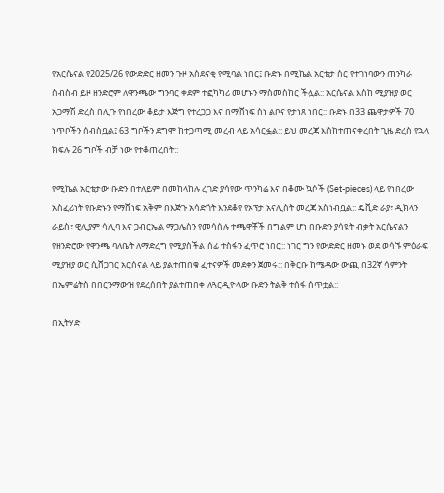የአርሴናል የ2025/26 የውድድር ዘመን ጉዞ አስደናቂ የሚባል ነበር፤ ቡድኑ በሚኬል አርቴታ ስር የተገነባውን ጠንካራ ስብስብ ይዞ ዘንድሮም ለዋንጫው ግንባር ቀደም ተፎካካሪ መሆኑን ማስመስከር ችሏል:: አርሴናል እስከ ሚያዝያ ወር አጋማሽ ድረስ በሊጉ የነበረው ቆይታ እጅግ የተረጋጋ እና በማሸነፍ ስነ ልቦና የታነጸ ነበር:: ቡድኑ በ33 ጨዋታዎች 70 ነጥቦችን ሰብስቧል፤ 63 ግቦችን ደግሞ ከተጋጣሚ መረብ ላይ አሳርፏል:: ይህ መረጃ እስከተጠናቀረበት ጊዜ ድረስ የኋላ ክፍሉ 26 ግቦች ብቻ ነው የተቆጠረበት::

የሚኬል አርቴታው ቡድን በተለይም በመከላከሉ ረገድ ያሳየው ጥንካሬ እና በቆሙ ኳሶች (Set-pieces) ላይ የነበረው አስፈሪነት የቡድኑን የማሸነፍ አቅም በእጅጉ አሳድጎት እንደቆየ የኦፕታ አናሊስት መረጃ አስነብቧል:: ዴቪድ ራያ፣ ዲክላን ራይስ፣ ዊሊያም ሳሊባ እና ጋብርኤል ማጋሌስን የመሳሰሉ ተጫዋቾች በግልም ሆነ በቡድን ያሳዩት ብቃት አርሴናልን የዘንድሮው የዋንጫ ባለቤት ለማድረግ የሚያስችል ሰፊ ተስፋን ፈጥሮ ነበር:: ነገር ግን የውድድር ዘመኑ ወደ ወሳኙ ምዕራፍ ሚያዝያ ወር ሲሸጋገር አርሰናል ላይ ያልተጠበቁ ፈተናዎች መደቀን ጀመሩ:: በቅርቡ ከሜዳው ውጪ በ32ኛ ሳምንት በኤምሬትስ በበርንማውዝ የደረሰበት ያልተጠበቀ ለጓርዲዮላው ቡድን ትልቅ ተሰፋ ሰጥቷል::

በኢትሃድ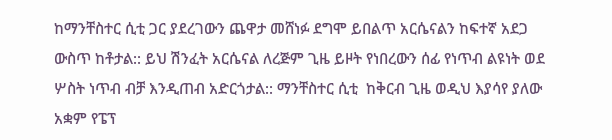ከማንቸስተር ሲቲ ጋር ያደረገውን ጨዋታ መሸነፉ ደግሞ ይበልጥ አርሴናልን ከፍተኛ አደጋ ውስጥ ከቶታል:: ይህ ሽንፈት አርሴናል ለረጅም ጊዜ ይዞት የነበረውን ሰፊ የነጥብ ልዩነት ወደ ሦስት ነጥብ ብቻ እንዲጠብ አድርጎታል:: ማንቸስተር ሲቲ  ከቅርብ ጊዜ ወዲህ እያሳየ ያለው አቋም የፔፕ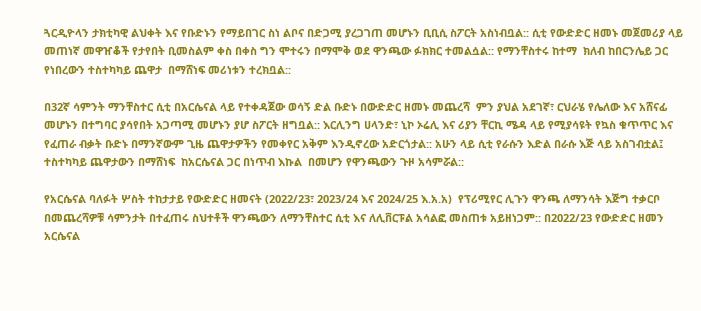ጓርዲዮላን ታክቲካዊ ልህቀት እና የቡድኑን የማይበገር ስነ ልቦና በድጋሚ ያረጋገጠ መሆኑን ቢቢሲ ስፖርት አስነብቧል:: ሲቲ የውድድር ዘመኑ መጀመሪያ ላይ መጠነኛ መዋዠቆች የታየበት ቢመስልም ቀስ በቀስ ግን ሞተሩን በማሞቅ ወደ ዋንጫው ፉክክር ተመልሷል:: የማንቸስተሩ ከተማ  ክለብ ከበርንሌይ ጋር የነበረውን ተስተካካይ ጨዋታ  በማሸነፍ መሪነቱን ተረክቧል::

በ32ኛ ሳምንት ማንቸስተር ሲቲ በአርሴናል ላይ የተቀዳጀው ወሳኝ ድል ቡድኑ በውድድር ዘመኑ መጨረሻ  ምን ያህል አደገኛ፣ ርህራሄ የሌለው እና አሸናፊ መሆኑን በተግባር ያሳየበት አጋጣሚ መሆኑን ያሆ ስፖርት ዘግቧል:: እርሊንግ ሀላንድ፣ ኒኮ ኦሬሊ እና ሪያን ቸርኪ ሜዳ ላይ የሚያሳዩት የኳስ ቁጥጥር እና የፈጠራ ብቃት ቡድኑ በማንኛውም ጊዜ ጨዋታዎችን የመቀየር አቅም እንዲኖረው አድርጎታል:: አሁን ላይ ሲቲ የራሱን እድል በራሱ እጅ ላይ አስገብቷል፤ ተስተካካይ ጨዋታውን በማሸነፍ  ከአርሴናል ጋር በነጥብ እኩል  በመሆን የዋንጫውን ጉዞ አሳምሯል::

የአርሴናል ባለፉት ሦስት ተከታታይ የውድድር ዘመናት (2022/23፣ 2023/24 እና 2024/25 እ.አ.አ)  የፕሪሚየር ሊጉን ዋንጫ ለማንሳት እጅግ ተቃርቦ በመጨረሻዎቹ ሳምንታት በተፈጠሩ ስህተቶች ዋንጫውን ለማንቸስተር ሲቲ እና ለሊቨርፑል አሳልፎ መስጠቱ አይዘነጋም:: በ2022/23 የውድድር ዘመን አርሴናል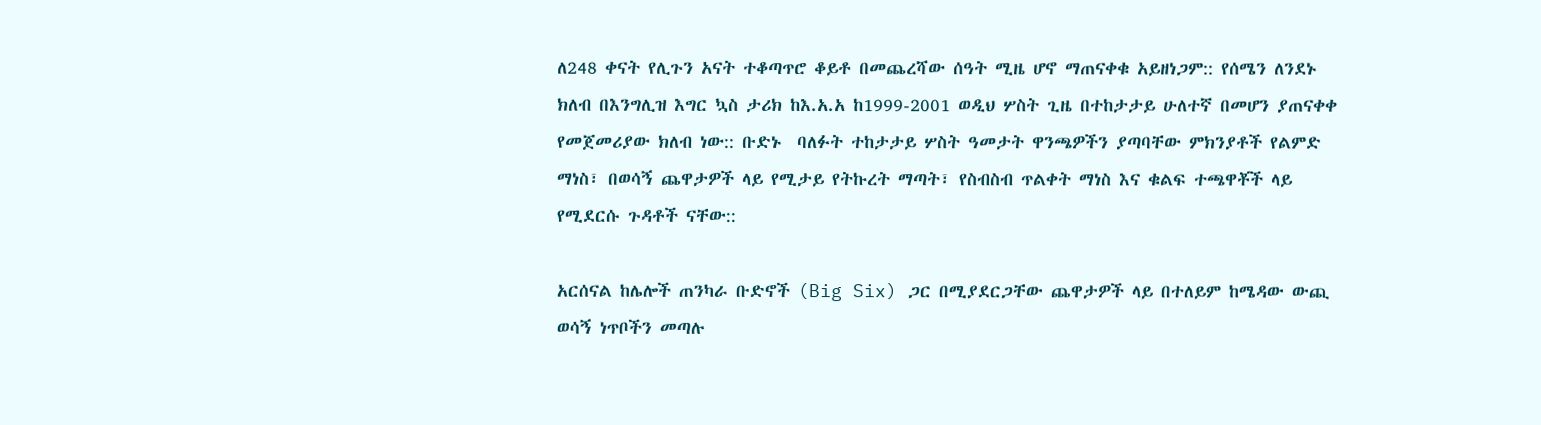ለ248 ቀናት የሊጉን አናት ተቆጣጥሮ ቆይቶ በመጨረሻው ሰዓት ሚዜ ሆኖ ማጠናቀቁ አይዘነጋም:: የሰሜን ለንደኑ ክለብ በእንግሊዝ እግር ኳስ ታሪክ ከእ.አ.አ ከ1999-2001 ወዲህ ሦስት ጊዜ በተከታታይ ሁለተኛ በመሆን ያጠናቀቀ የመጀመሪያው ክለብ ነው:: ቡድኑ  ባለፉት ተከታታይ ሦስት ዓመታት ዋንጫዎችን ያጣባቸው ምክንያቶች የልምድ ማነስ፣ በወሳኝ ጨዋታዎች ላይ የሚታይ የትኩረት ማጣት፣ የስብስብ ጥልቀት ማነስ እና ቁልፍ ተጫዋቾች ላይ የሚደርሱ ጉዳቶች ናቸው::

አርሰናል ከሌሎች ጠንካራ ቡድኖች (Big Six) ጋር በሚያደርጋቸው ጨዋታዎች ላይ በተለይም ከሜዳው ውጪ ወሳኝ ነጥቦችን መጣሉ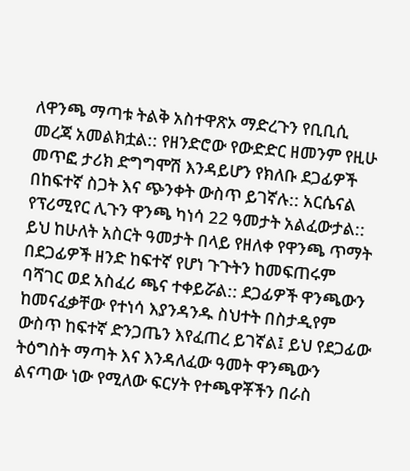ለዋንጫ ማጣቱ ትልቅ አስተዋጽኦ ማድረጉን የቢቢሲ መረጃ አመልክቷል:: የዘንድሮው የውድድር ዘመንም የዚሁ መጥፎ ታሪክ ድግግሞሽ እንዳይሆን የክለቡ ደጋፊዎች በከፍተኛ ስጋት እና ጭንቀት ውስጥ ይገኛሉ:: አርሴናል የፕሪሚየር ሊጉን ዋንጫ ካነሳ 22 ዓመታት አልፈውታል:: ይህ ከሁለት አስርት ዓመታት በላይ የዘለቀ የዋንጫ ጥማት በደጋፊዎች ዘንድ ከፍተኛ የሆነ ጉጉትን ከመፍጠሩም ባሻገር ወደ አስፈሪ ጫና ተቀይሯል:: ደጋፊዎች ዋንጫውን ከመናፈቃቸው የተነሳ እያንዳንዱ ስህተት በስታዲየም ውስጥ ከፍተኛ ድንጋጤን እየፈጠረ ይገኛል፤ ይህ የደጋፊው ትዕግስት ማጣት እና እንዳለፈው ዓመት ዋንጫውን ልናጣው ነው የሚለው ፍርሃት የተጫዋቾችን በራስ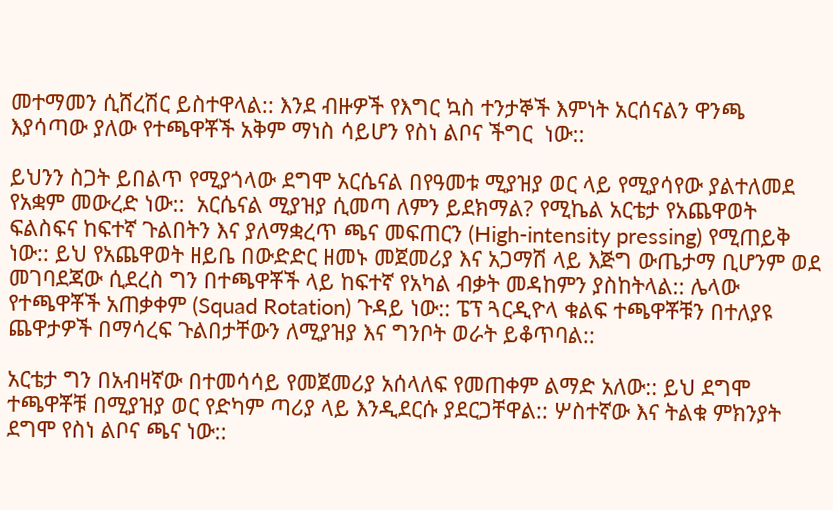መተማመን ሲሸረሽር ይስተዋላል:: እንደ ብዙዎች የእግር ኳስ ተንታኞች እምነት አርሰናልን ዋንጫ እያሳጣው ያለው የተጫዋቾች አቅም ማነስ ሳይሆን የስነ ልቦና ችግር  ነው::

ይህንን ስጋት ይበልጥ የሚያጎላው ደግሞ አርሴናል በየዓመቱ ሚያዝያ ወር ላይ የሚያሳየው ያልተለመደ የአቋም መውረድ ነው::  አርሴናል ሚያዝያ ሲመጣ ለምን ይደክማል? የሚኬል አርቴታ የአጨዋወት ፍልስፍና ከፍተኛ ጉልበትን እና ያለማቋረጥ ጫና መፍጠርን (High-intensity pressing) የሚጠይቅ ነው:: ይህ የአጨዋወት ዘይቤ በውድድር ዘመኑ መጀመሪያ እና አጋማሽ ላይ እጅግ ውጤታማ ቢሆንም ወደ መገባደጃው ሲደረስ ግን በተጫዋቾች ላይ ከፍተኛ የአካል ብቃት መዳከምን ያስከትላል:: ሌላው የተጫዋቾች አጠቃቀም (Squad Rotation) ጉዳይ ነው:: ፔፕ ጓርዲዮላ ቁልፍ ተጫዋቾቹን በተለያዩ ጨዋታዎች በማሳረፍ ጉልበታቸውን ለሚያዝያ እና ግንቦት ወራት ይቆጥባል::

አርቴታ ግን በአብዛኛው በተመሳሳይ የመጀመሪያ አሰላለፍ የመጠቀም ልማድ አለው:: ይህ ደግሞ ተጫዋቾቹ በሚያዝያ ወር የድካም ጣሪያ ላይ እንዲደርሱ ያደርጋቸዋል:: ሦስተኛው እና ትልቁ ምክንያት ደግሞ የስነ ልቦና ጫና ነው::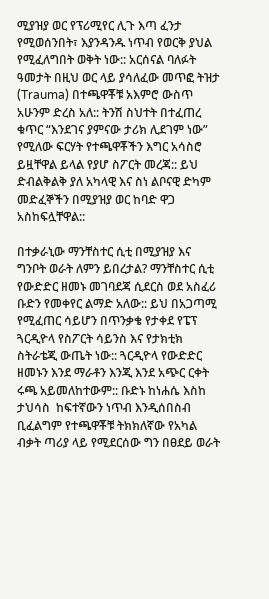ሚያዝያ ወር የፕሪሚየር ሊጉ እጣ ፈንታ የሚወሰንበት፣ እያንዳንዱ ነጥብ የወርቅ ያህል የሚፈለግበት ወቅት ነው:: አርሰናል ባለፉት ዓመታት በዚህ ወር ላይ ያሳለፈው መጥፎ ትዝታ (Trauma) በተጫዋቾቹ አእምሮ ውስጥ አሁንም ድረስ አለ:: ትንሽ ስህተት በተፈጠረ ቁጥር “እንደገና ያምናው ታሪክ ሊደገም ነው” የሚለው ፍርሃት የተጫዋቾችን እግር አሳስሮ ይዟቸዋል ይላል የያሆ ስፖርት መረጃ:: ይህ ድብልቅልቅ ያለ አካላዊ እና ስነ ልቦናዊ ድካም መድፈኞችን በሚያዝያ ወር ከባድ ዋጋ አስከፍሏቸዋል::

በተቃራኒው ማንቸስተር ሲቲ በሚያዝያ እና ግንቦት ወራት ለምን ይበረታል? ማንቸስተር ሲቲ የውድድር ዘመኑ መገባደጃ ሲደርስ ወደ አስፈሪ ቡድን የመቀየር ልማድ አለው:: ይህ በአጋጣሚ የሚፈጠር ሳይሆን በጥንቃቄ የታቀደ የፔፕ ጓርዲዮላ የስፖርት ሳይንስ እና የታክቲክ ስትራቴጂ ውጤት ነው:: ጓርዲዮላ የውድድር ዘመኑን እንደ ማራቶን እንጂ እንደ አጭር ርቀት ሩጫ አይመለከተውም:: ቡድኑ ከነሐሴ እስከ ታህሳስ  ከፍተኛውን ነጥብ እንዲሰበስብ ቢፈልግም የተጫዋቾቹ ትክክለኛው የአካል ብቃት ጣሪያ ላይ የሚደርሰው ግን በፀደይ ወራት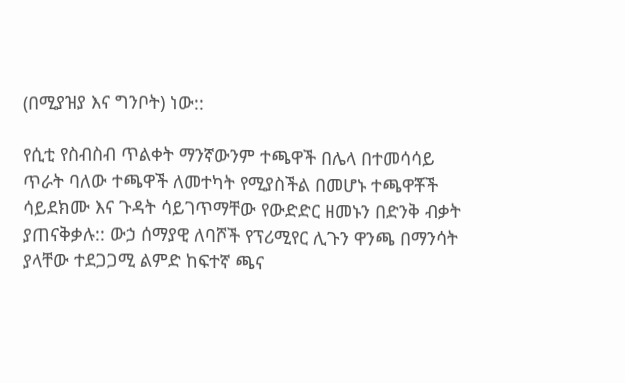(በሚያዝያ እና ግንቦት) ነው::

የሲቲ የስብስብ ጥልቀት ማንኛውንም ተጫዋች በሌላ በተመሳሳይ ጥራት ባለው ተጫዋች ለመተካት የሚያስችል በመሆኑ ተጫዋቾች ሳይደክሙ እና ጉዳት ሳይገጥማቸው የውድድር ዘመኑን በድንቅ ብቃት ያጠናቅቃሉ:: ውኃ ሰማያዊ ለባሾች የፕሪሚየር ሊጉን ዋንጫ በማንሳት ያላቸው ተደጋጋሚ ልምድ ከፍተኛ ጫና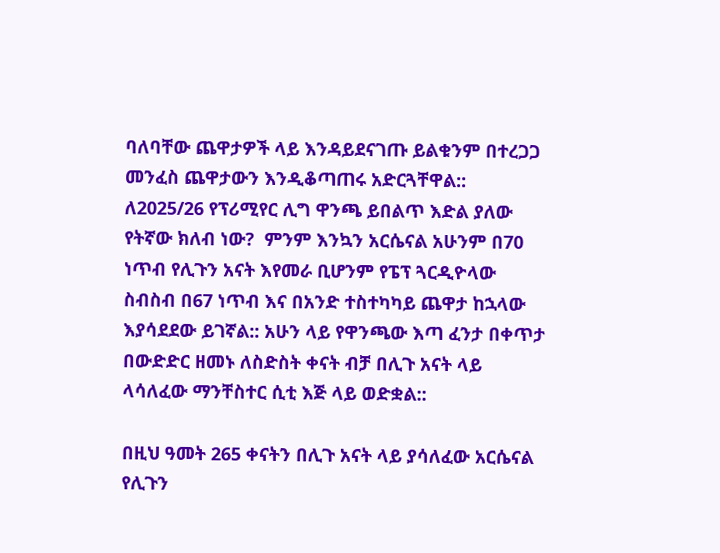ባለባቸው ጨዋታዎች ላይ እንዳይደናገጡ ይልቁንም በተረጋጋ መንፈስ ጨዋታውን እንዲቆጣጠሩ አድርጓቸዋል:: ለ2025/26 የፕሪሚየር ሊግ ዋንጫ ይበልጥ እድል ያለው የትኛው ክለብ ነው?  ምንም እንኳን አርሴናል አሁንም በ70 ነጥብ የሊጉን አናት እየመራ ቢሆንም የፔፕ ጓርዲዮላው ስብስብ በ67 ነጥብ እና በአንድ ተስተካካይ ጨዋታ ከኋላው እያሳደደው ይገኛል:: አሁን ላይ የዋንጫው እጣ ፈንታ በቀጥታ በውድድር ዘመኑ ለስድስት ቀናት ብቻ በሊጉ አናት ላይ ላሳለፈው ማንቸስተር ሲቲ እጅ ላይ ወድቋል::

በዚህ ዓመት 265 ቀናትን በሊጉ አናት ላይ ያሳለፈው አርሴናል የሊጉን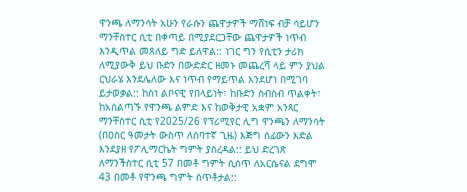ዋንጫ ለማንሳት አሁን የራሱን ጨዋታዎች ማሸነፍ ብቻ ሳይሆን ማንቸስተር ሲቲ በቀጣይ በሚያደርጋቸው ጨዋታዎች ነጥብ እንዲጥል መጸለይ ግድ ይለዋል:: ነገር ግን የሲቲን ታሪክ ለሚያውቅ ይህ ቡድን በውድድር ዘመኑ መጨረሻ ላይ ምን ያህል ርህራሄ እንደሌለው እና ነጥብ የማይጥል እንደሆነ በሚገባ ይታወቃል:: ከስነ ልቦናዊ የበላይነት፣ ከቡድን ስብስብ ጥልቀት፣ ከአሰልጣኙ የዋንጫ ልምድ እና ከወቅታዊ አቋም አንጻር ማንቸስተር ሲቲ የ2025/26 የፕሪሚየር ሊግ ዋንጫን ለማንሳት (በዐስር ዓመታት ውስጥ ለሰባተኛ ጊዜ) እጅግ ሰፊውን እድል እንደያዘ የፖሊማርኬት ግምት ያስረዳል:: ይህ ድረገጽ ለማንችስተር ሲቲ 57 በመቶ ግምት ሲሰጥ ለአርሴናል ደግሞ 43 በመቶ የዋንጫ ግምት ሰጥቶታል::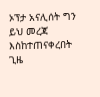ኦፕታ አናሊሰት ግን ይህ መረጃ እስከተጠናቀረበት ጊዜ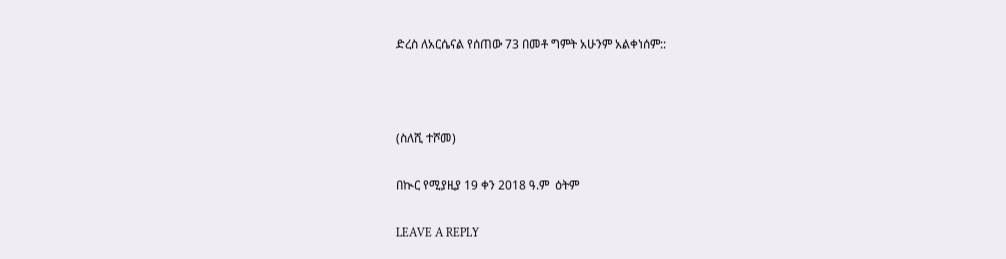ድረስ ለአርሴናል የሰጠው 73 በመቶ ግምት አሁንም አልቀነሰም::



(ስለሺ ተሾመ)

በኲር የሚያዚያ 19 ቀን 2018 ዓ.ም  ዕትም

LEAVE A REPLY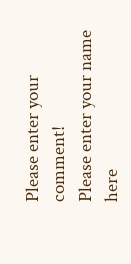Please enter your comment!
Please enter your name here